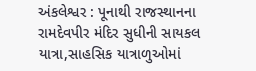અંકલેશ્વર : પૂનાથી રાજસ્થાનના રામદેવપીર મંદિર સુધીની સાયકલ યાત્રા,સાહસિક યાત્રાળુઓમાં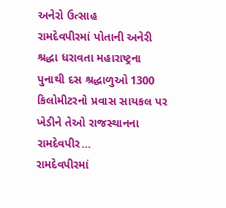અનેરો ઉત્સાહ
રામદેવપીરમાં પોતાની અનેરી શ્રદ્ધા ધરાવતા મહારાષ્ટ્રના પુનાથી દસ શ્રદ્ધાળુઓ 1300 કિલોમીટરનો પ્રવાસ સાયકલ પર ખેડીને તેઓ રાજસ્થાનના રામદેવપીર…
રામદેવપીરમાં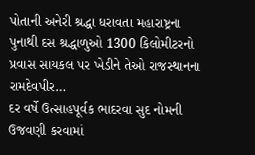પોતાની અનેરી શ્રદ્ધા ધરાવતા મહારાષ્ટ્રના પુનાથી દસ શ્રદ્ધાળુઓ 1300 કિલોમીટરનો પ્રવાસ સાયકલ પર ખેડીને તેઓ રાજસ્થાનના રામદેવપીર…
દર વર્ષે ઉત્સાહપૂર્વક ભાદરવા સુદ નોમની ઉજવણી કરવામાં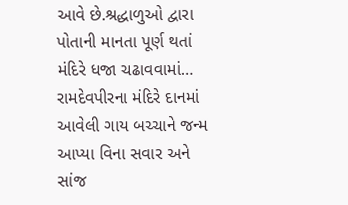આવે છે.શ્રદ્ધાળુઓ દ્વારા પોતાની માનતા પૂર્ણ થતાં મંદિરે ધજા ચઢાવવામાં…
રામદેવપીરના મંદિરે દાનમાં આવેલી ગાય બચ્ચાને જન્મ આપ્યા વિના સવાર અને સાંજ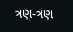ત્રણ-ત્રણ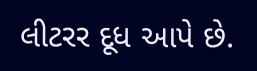લીટરર દૂધ આપે છે.